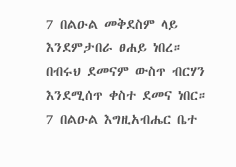7 በልዑል መቅደስም ላይ እንደምታበራ ፀሐይ ነበረ። በብሩህ ደመናም ውስጥ ብርሃን እንደሚሰጥ ቀስተ ደመና ነበር።
7 በልዑል እግዚአብሔር ቤተ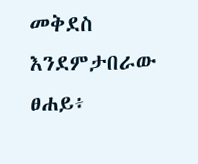መቅደስ እንደምታበራው ፀሐይ፥